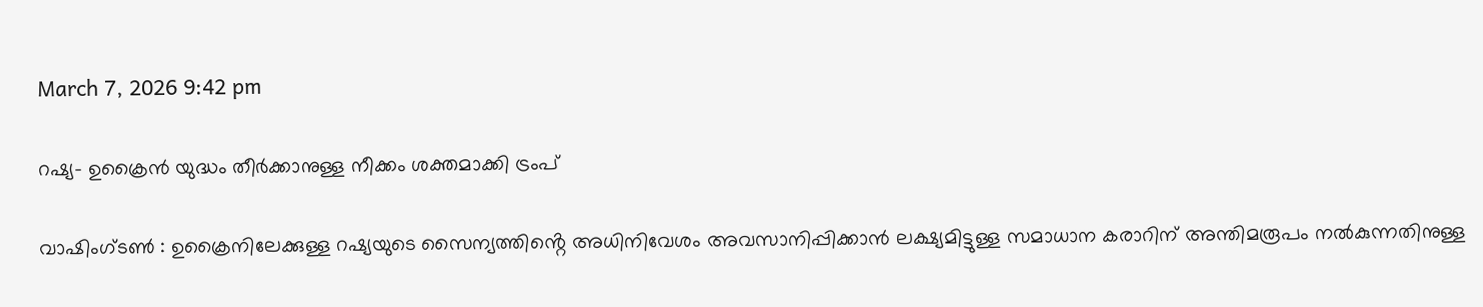March 7, 2026 9:42 pm

റഷ്യ- ഉക്രൈൻ യുദ്ധം തീർക്കാനുള്ള നീക്കം ശക്തമാക്കി ട്രംപ്

വാഷിംഗ്ടണ്‍ : ഉക്രൈനിലേക്കുള്ള റഷ്യയുടെ സൈന്യത്തിൻ്റെ അധിനിവേശം അവസാനിപ്പിക്കാന്‍ ലക്ഷ്യമിട്ടുള്ള സമാധാന കരാറിന് അന്തിമരൂപം നല്‍കുന്നതിനുള്ള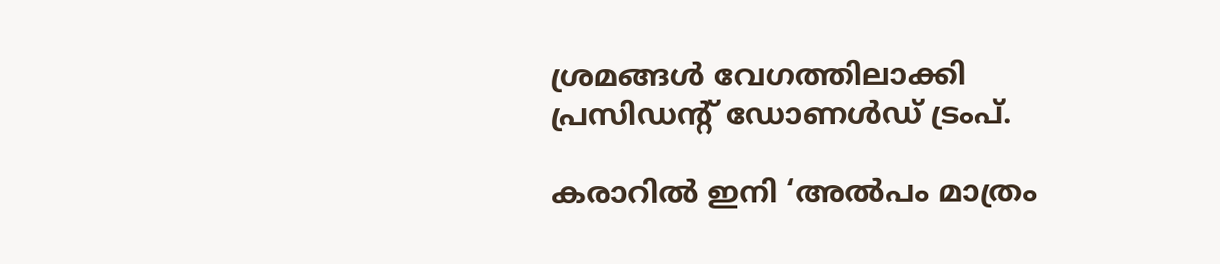ശ്രമങ്ങള്‍ വേഗത്തിലാക്കി പ്രസിഡന്റ് ഡോണള്‍ഡ് ട്രംപ്.

കരാറില്‍ ഇനി ‘അല്‍പം മാത്രം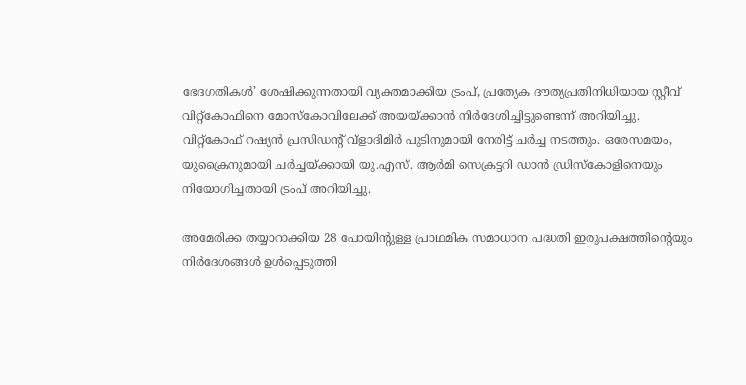ഭേദഗതികള്‍’ ശേഷിക്കുന്നതായി വ്യക്തമാക്കിയ ട്രംപ്, പ്രത്യേക ദൗത്യപ്രതിനിധിയായ സ്റ്റീവ് വിറ്റ്‌കോഫിനെ മോസ്‌കോവിലേക്ക് അയയ്ക്കാന്‍ നിര്‍ദേശിച്ചിട്ടുണ്ടെന്ന് അറിയിച്ചു. വിറ്റ്‌കോഫ് റഷ്യന്‍ പ്രസിഡന്റ് വ്‌ളാദിമിര്‍ പുടിനുമായി നേരിട്ട് ചര്‍ച്ച നടത്തും. ഒരേസമയം, യുക്രൈനുമായി ചര്‍ച്ചയ്ക്കായി യു.എസ്. ആര്‍മി സെക്രട്ടറി ഡാന്‍ ഡ്രിസ്‌കോളിനെയും നിയോഗിച്ചതായി ട്രംപ് അറിയിച്ചു.

അമേരിക്ക തയ്യാറാക്കിയ 28 പോയിന്റുള്ള പ്രാഥമിക സമാധാന പദ്ധതി ഇരുപക്ഷത്തിന്റെയും നിര്‍ദേശങ്ങള്‍ ഉള്‍പ്പെടുത്തി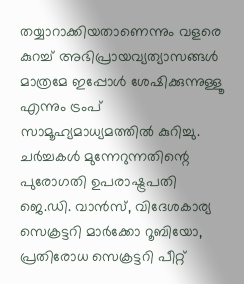തയ്യാറാക്കിയതാണെന്നും വളരെ കുറച്ച് അഭിപ്രായവ്യത്യാസങ്ങള്‍ മാത്രമേ ഇപ്പോള്‍ ശേഷിക്കുന്നുള്ളൂ എന്നും ട്രംപ് സാമൂഹ്യമാധ്യമത്തില്‍ കുറിച്ചു. ചര്‍ച്ചകള്‍ മുന്നേറുന്നതിന്റെ പുരോഗതി ഉപരാഷ്ട്രപതി ജെ.ഡി. വാന്‍സ്, വിദേശകാര്യ സെക്രട്ടറി മാര്‍ക്കോ റൂബിയോ, പ്രതിരോധ സെക്രട്ടറി പീറ്റ്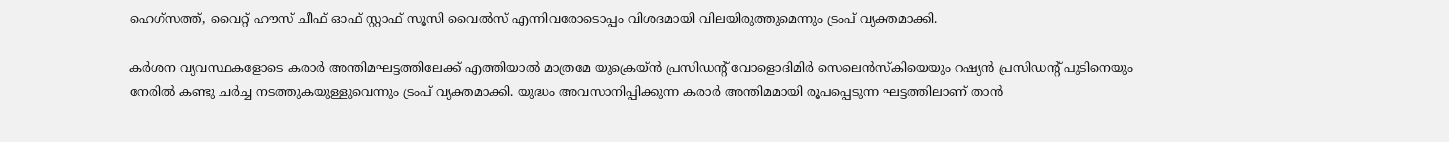ഹെഗ്‌സത്ത്, വൈറ്റ് ഹൗസ് ചീഫ് ഓഫ് സ്റ്റാഫ് സൂസി വൈല്‍സ് എന്നിവരോടൊപ്പം വിശദമായി വിലയിരുത്തുമെന്നും ട്രംപ് വ്യക്തമാക്കി.

കര്‍ശന വ്യവസ്ഥകളോടെ കരാര്‍ അന്തിമഘട്ടത്തിലേക്ക് എത്തിയാല്‍ മാത്രമേ യുക്രെയ്ന്‍ പ്രസിഡന്റ് വോളൊദിമിര്‍ സെലെന്‍സ്‌കിയെയും റഷ്യന്‍ പ്രസിഡന്റ് പുടിനെയും നേരില്‍ കണ്ടു ചര്‍ച്ച നടത്തുകയുള്ളുവെന്നും ട്രംപ് വ്യക്തമാക്കി. യുദ്ധം അവസാനിപ്പിക്കുന്ന കരാര്‍ അന്തിമമായി രൂപപ്പെടുന്ന ഘട്ടത്തിലാണ് താന്‍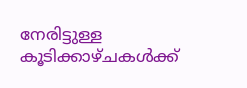നേരിട്ടുള്ള കൂടിക്കാഴ്ചകള്‍ക്ക്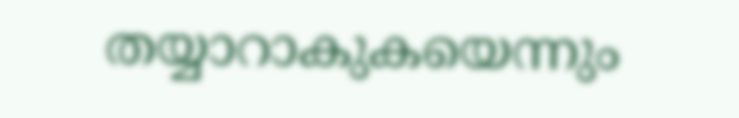തയ്യാറാകുകയെന്നും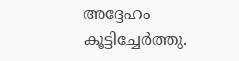അദ്ദേഹം കൂട്ടിച്ചേര്‍ത്തു.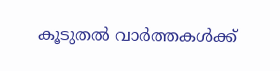കൂടുതൽ വാർത്തകൾക്ക്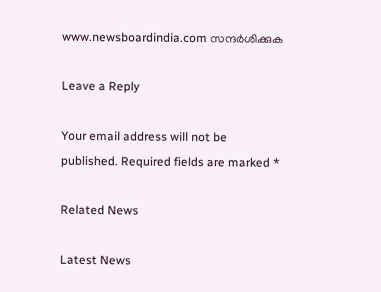www.newsboardindia.com സന്ദർശിക്കുക

Leave a Reply

Your email address will not be published. Required fields are marked *

Related News

Latest News